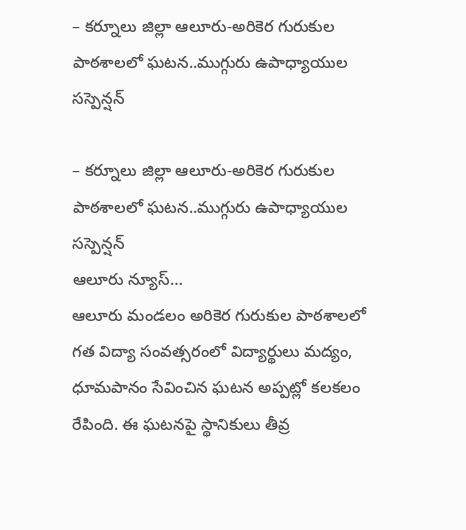– కర్నూలు జిల్లా ఆలూరు-అరికెర గురుకుల పాఠశాలలో ఘటన..ముగ్గురు ఉపాధ్యాయుల సస్పెన్షన్

– కర్నూలు జిల్లా ఆలూరు-అరికెర గురుకుల పాఠశాలలో ఘటన..ముగ్గురు ఉపాధ్యాయుల సస్పెన్షన్
ఆలూరు న్యూస్…
ఆలూరు మండలం అరికెర గురుకుల పాఠశాలలో గత విద్యా సంవత్సరంలో విద్యార్థులు మద్యం, ధూమపానం సేవించిన ఘటన అప్పట్లో కలకలం రేపింది. ఈ ఘటనపై స్థానికులు తీవ్ర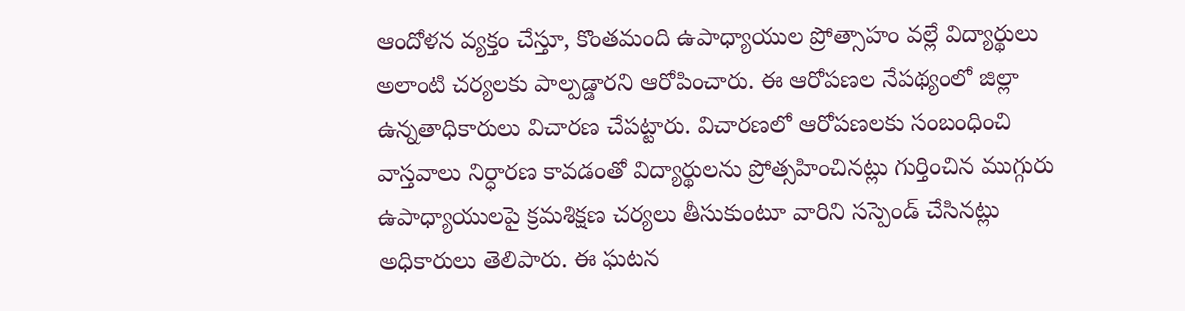ఆందోళన వ్యక్తం చేస్తూ, కొంతమంది ఉపాధ్యాయుల ప్రోత్సాహం వల్లే విద్యార్థులు అలాంటి చర్యలకు పాల్పడ్డారని ఆరోపించారు. ఈ ఆరోపణల నేపథ్యంలో జిల్లా ఉన్నతాధికారులు విచారణ చేపట్టారు. విచారణలో ఆరోపణలకు సంబంధించి వాస్తవాలు నిర్ధారణ కావడంతో విద్యార్థులను ప్రోత్సహించినట్లు గుర్తించిన ముగ్గురు ఉపాధ్యాయులపై క్రమశిక్షణ చర్యలు తీసుకుంటూ వారిని సస్పెండ్ చేసినట్లు అధికారులు తెలిపారు. ఈ ఘటన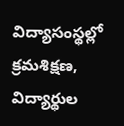విద్యాసంస్థల్లో క్రమశిక్షణ, విద్యార్థుల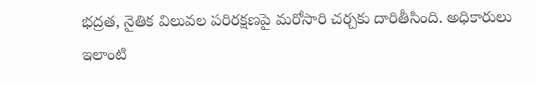భద్రత, నైతిక విలువల పరిరక్షణపై మరోసారి చర్చకు దారితీసింది. అధికారులు ఇలాంటి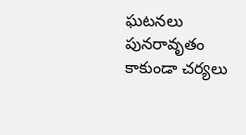ఘటనలు పునరావృతం కాకుండా చర్యలు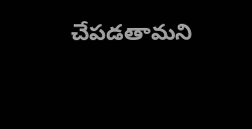చేపడతామని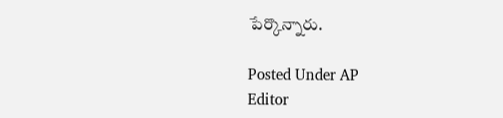పేర్కొన్నారు.

Posted Under AP
Editor